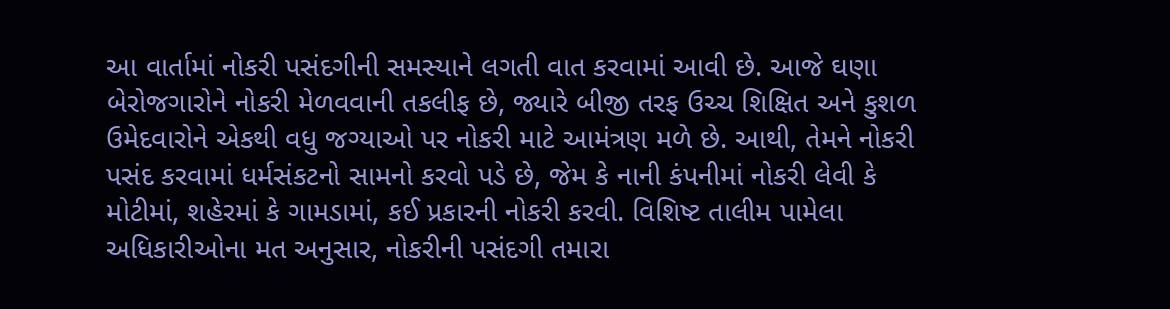આ વાર્તામાં નોકરી પસંદગીની સમસ્યાને લગતી વાત કરવામાં આવી છે. આજે ઘણા બેરોજગારોને નોકરી મેળવવાની તકલીફ છે, જ્યારે બીજી તરફ ઉચ્ચ શિક્ષિત અને કુશળ ઉમેદવારોને એકથી વધુ જગ્યાઓ પર નોકરી માટે આમંત્રણ મળે છે. આથી, તેમને નોકરી પસંદ કરવામાં ધર્મસંકટનો સામનો કરવો પડે છે, જેમ કે નાની કંપનીમાં નોકરી લેવી કે મોટીમાં, શહેરમાં કે ગામડામાં, કઈ પ્રકારની નોકરી કરવી. વિશિષ્ટ તાલીમ પામેલા અધિકારીઓના મત અનુસાર, નોકરીની પસંદગી તમારા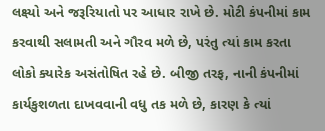લક્ષ્યો અને જરૂરિયાતો પર આધાર રાખે છે. મોટી કંપનીમાં કામ કરવાથી સલામતી અને ગૌરવ મળે છે, પરંતુ ત્યાં કામ કરતા લોકો ક્યારેક અસંતોષિત રહે છે. બીજી તરફ, નાની કંપનીમાં કાર્યકુશળતા દાખવવાની વધુ તક મળે છે, કારણ કે ત્યાં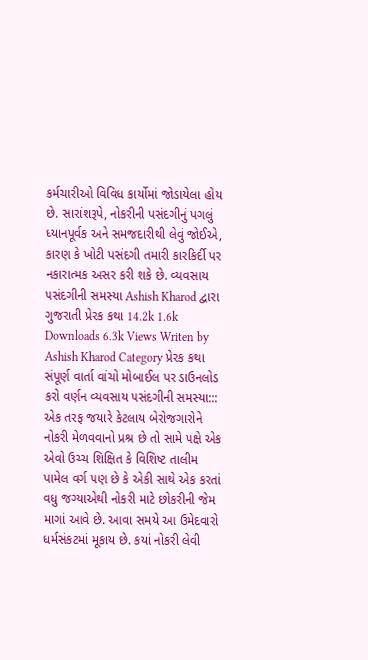કર્મચારીઓ વિવિધ કાર્યોમાં જોડાયેલા હોય છે. સારાંશરૂપે, નોકરીની પસંદગીનું પગલું ધ્યાનપૂર્વક અને સમજદારીથી લેવું જોઈએ, કારણ કે ખોટી પસંદગી તમારી કારકિર્દી પર નકારાત્મક અસર કરી શકે છે. વ્યવસાય ૫સંદગીની સમસ્યા Ashish Kharod દ્વારા ગુજરાતી પ્રેરક કથા 14.2k 1.6k Downloads 6.3k Views Writen by Ashish Kharod Category પ્રેરક કથા સંપૂર્ણ વાર્તા વાંચો મોબાઈલ પર ડાઉનલોડ કરો વર્ણન વ્યવસાય ૫સંદગીની સમસ્યા::: એક તરફ જયારે કેટલાય બેરોજગારોને નોકરી મેળવવાનો પ્રશ્ર છે તો સામે ૫ક્ષે એક એવો ઉચ્ચ શિક્ષિત કે વિશિષ્ટ તાલીમ પામેલ વર્ગ ૫ણ છે કે એકી સાથે એક કરતાં વધુ જગ્યાએથી નોકરી માટે છોકરીની જેમ માગાં આવે છે. આવા સમયે આ ઉમેદવારો ધર્મસંકટમાં મૂકાય છે. કયાં નોકરી લેવી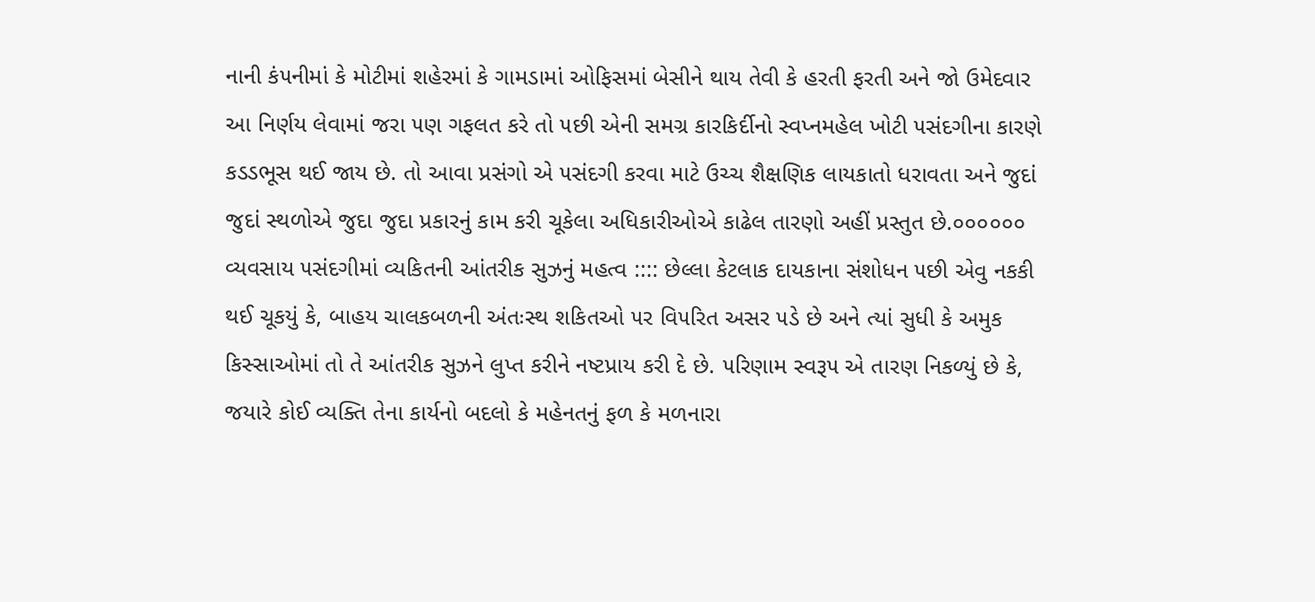નાની કં૫નીમાં કે મોટીમાં શહેરમાં કે ગામડામાં ઓફિસમાં બેસીને થાય તેવી કે હરતી ફરતી અને જો ઉમેદવાર આ નિર્ણય લેવામાં જરા ૫ણ ગફલત કરે તો ૫છી એની સમગ્ર કારકિર્દીનો સ્વપ્નમહેલ ખોટી ૫સંદગીના કારણે કડડભૂસ થઈ જાય છે. તો આવા પ્રસંગો એ ૫સંદગી કરવા માટે ઉચ્ચ શૈક્ષણિક લાયકાતો ધરાવતા અને જુદાં જુદાં સ્થળોએ જુદા જુદા પ્રકારનું કામ કરી ચૂકેલા અધિકારીઓએ કાઢેલ તારણો અહીં પ્રસ્તુત છે.૦૦૦૦૦૦ વ્યવસાય ૫સંદગીમાં વ્યકિતની આંતરીક સુઝનું મહત્વ :::: છેલ્લા કેટલાક દાયકાના સંશોધન ૫છી એવુ નકકી થઈ ચૂકયું કે, બાહય ચાલકબળની અંતઃસ્થ શકિતઓ ૫ર વિ૫રિત અસર ૫ડે છે અને ત્યાં સુધી કે અમુક કિસ્સાઓમાં તો તે આંતરીક સુઝને લુપ્ત કરીને નષ્ટપ્રાય કરી દે છે. ૫રિણામ સ્વરૂ૫ એ તારણ નિકળ્યું છે કે, જયારે કોઈ વ્યક્તિ તેના કાર્યનો બદલો કે મહેનતનું ફળ કે મળનારા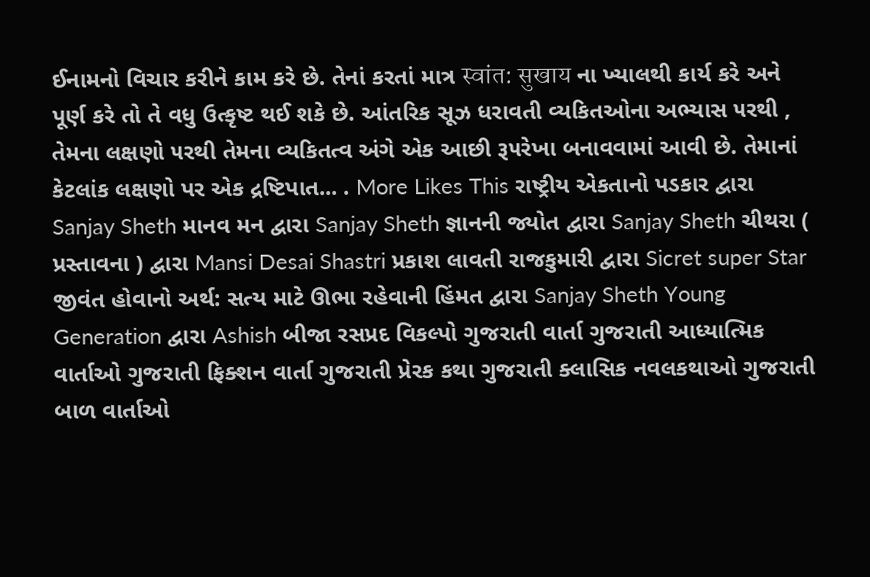ઈનામનો વિચાર કરીને કામ કરે છે. તેનાં કરતાં માત્ર स्वांत: सुखाय ના ખ્યાલથી કાર્ય કરે અને પૂર્ણ કરે તો તે વધુ ઉત્કૃષ્ટ થઈ શકે છે. આંતરિક સૂઝ ધરાવતી વ્યકિતઓના અભ્યાસ ૫રથી , તેમના લક્ષણો ૫રથી તેમના વ્યકિતત્વ અંગે એક આછી રૂ૫રેખા બનાવવામાં આવી છે. તેમાનાં કેટલાંક લક્ષણો પર એક દ્રષ્ટિપાત... . More Likes This રાષ્ટ્રીય એકતાનો પડકાર દ્વારા Sanjay Sheth માનવ મન દ્વારા Sanjay Sheth જ્ઞાનની જ્યોત દ્વારા Sanjay Sheth ચીથરા ( પ્રસ્તાવના ) દ્વારા Mansi Desai Shastri પ્રકાશ લાવતી રાજકુમારી દ્વારા Sicret super Star જીવંત હોવાનો અર્થ: સત્ય માટે ઊભા રહેવાની હિંમત દ્વારા Sanjay Sheth Young Generation દ્વારા Ashish બીજા રસપ્રદ વિકલ્પો ગુજરાતી વાર્તા ગુજરાતી આધ્યાત્મિક વાર્તાઓ ગુજરાતી ફિક્શન વાર્તા ગુજરાતી પ્રેરક કથા ગુજરાતી ક્લાસિક નવલકથાઓ ગુજરાતી બાળ વાર્તાઓ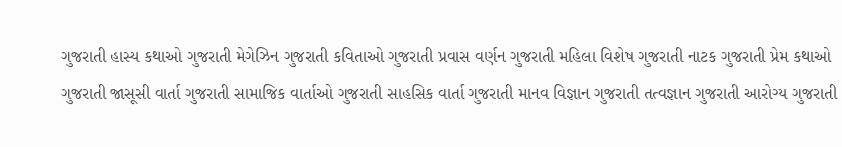ગુજરાતી હાસ્ય કથાઓ ગુજરાતી મેગેઝિન ગુજરાતી કવિતાઓ ગુજરાતી પ્રવાસ વર્ણન ગુજરાતી મહિલા વિશેષ ગુજરાતી નાટક ગુજરાતી પ્રેમ કથાઓ ગુજરાતી જાસૂસી વાર્તા ગુજરાતી સામાજિક વાર્તાઓ ગુજરાતી સાહસિક વાર્તા ગુજરાતી માનવ વિજ્ઞાન ગુજરાતી તત્વજ્ઞાન ગુજરાતી આરોગ્ય ગુજરાતી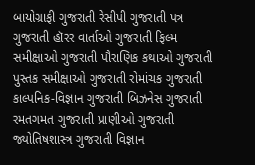બાયોગ્રાફી ગુજરાતી રેસીપી ગુજરાતી પત્ર ગુજરાતી હૉરર વાર્તાઓ ગુજરાતી ફિલ્મ સમીક્ષાઓ ગુજરાતી પૌરાણિક કથાઓ ગુજરાતી પુસ્તક સમીક્ષાઓ ગુજરાતી રોમાંચક ગુજરાતી કાલ્પનિક-વિજ્ઞાન ગુજરાતી બિઝનેસ ગુજરાતી રમતગમત ગુજરાતી પ્રાણીઓ ગુજરાતી જ્યોતિષશાસ્ત્ર ગુજરાતી વિજ્ઞાન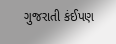ગુજરાતી કંઈપણ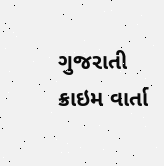ગુજરાતી ક્રાઇમ વાર્તા